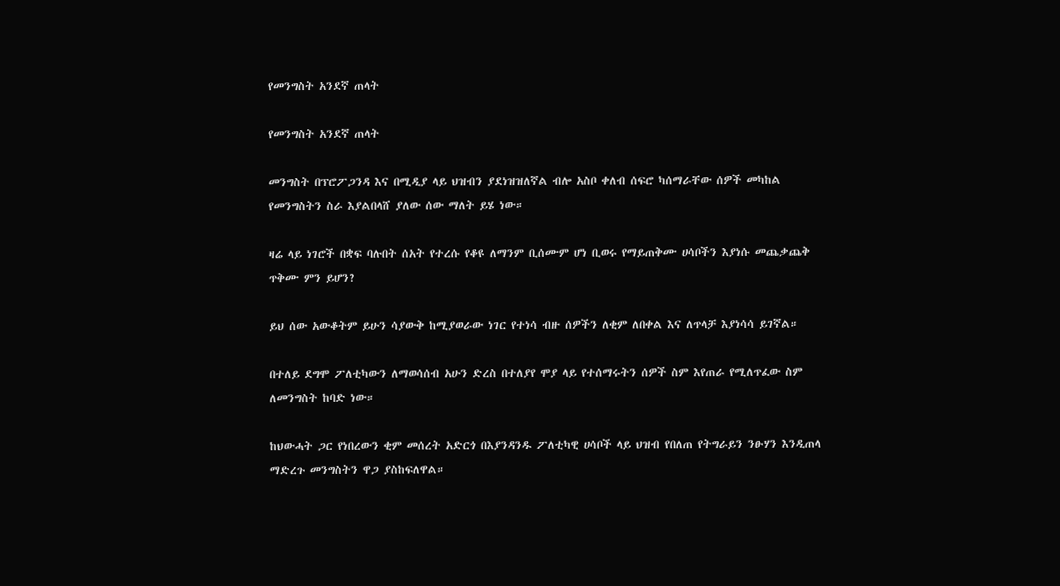የመንግስት አንደኛ ጠላት

የመንግስት አንደኛ ጠላት

መንግስት በፕሮፖጋንዳ እና በሚዲያ ላይ ህዝብን ያደነዝዝለኛል ብሎ አስቦ ቀለብ ሰፍሮ ካሰማራቸው ሰዎች መካከል የመንግስትን ስራ እያልበላሸ ያለው ሰው ማለት ይሄ ነው።

ዛሬ ላይ ነገሮች በቋፍ ባሉበት ሰአት የተረሱ የቆዩ ለማንም ቢሰሙም ሆነ ቢወሩ የማይጠቅሙ ሀሳቦችን እያነሱ መጨቃጨቅ ጥቅሙ ምን ይሆን?

ይህ ሰው አውቆትም ይሁን ሳያውቅ ከሚያወራው ነገር የተነሳ ብዙ ሰዎችን ለቂም ለበቀል እና ለጥላቻ እያነሳሳ ይገኛል።

በተለይ ደግሞ ፖለቲካውን ለማወሳሰብ አሁን ድረስ በተለያየ ሞያ ላይ የተሰማሩትን ሰዎች ስም እየጠራ የሚለጥፈው ስም ለመንግስት ከባድ ነው።

ከህውሓት ጋር የነበረውን ቂም መሰረት አድርጎ በእያንዳንዱ ፖለቲካዊ ሀሳቦች ላይ ህዝብ የበለጠ የትግራይን ንፁሃን እንዲጠላ ማድረጉ መንግስትን ዋጋ ያስከፍለዋል።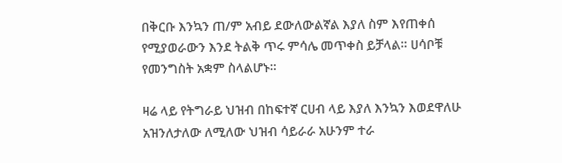በቅርቡ እንኳን ጠ/ም አብይ ደውለውልኛል እያለ ስም እየጠቀሰ የሚያወራውን እንደ ትልቅ ጥሩ ምሳሌ መጥቀስ ይቻላል። ሀሳቦቹ የመንግስት አቋም ስላልሆኑ።

ዛሬ ላይ የትግራይ ህዝብ በከፍተኛ ርሀብ ላይ እያለ እንኳን እወደዋለሁ አዝንለታለው ለሚለው ህዝብ ሳይራራ አሁንም ተራ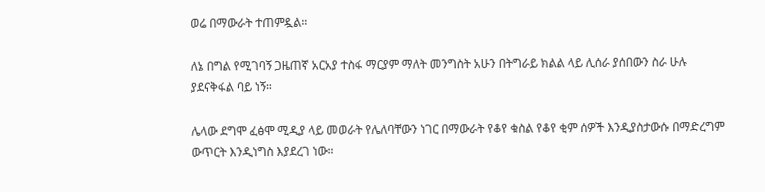ወሬ በማውራት ተጠምዷል።

ለኔ በግል የሚገባኝ ጋዜጠኛ አርአያ ተስፋ ማርያም ማለት መንግስት አሁን በትግራይ ክልል ላይ ሊሰራ ያሰበውን ስራ ሁሉ ያደናቅፋል ባይ ነኝ።

ሌላው ደግሞ ፈፅሞ ሚዲያ ላይ መወራት የሌለባቸውን ነገር በማውራት የቆየ ቁስል የቆየ ቂም ሰዎች እንዲያስታውሱ በማድረግም ውጥርት እንዲነግስ እያደረገ ነው።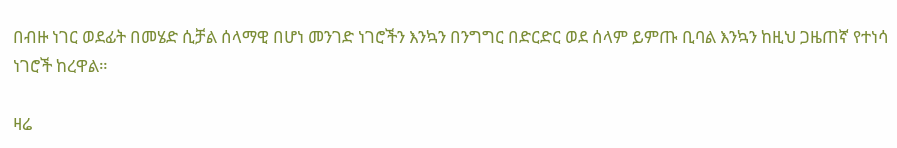በብዙ ነገር ወደፊት በመሄድ ሲቻል ሰላማዊ በሆነ መንገድ ነገሮችን እንኳን በንግግር በድርድር ወደ ሰላም ይምጡ ቢባል እንኳን ከዚህ ጋዜጠኛ የተነሳ ነገሮች ከረዋል።

ዛሬ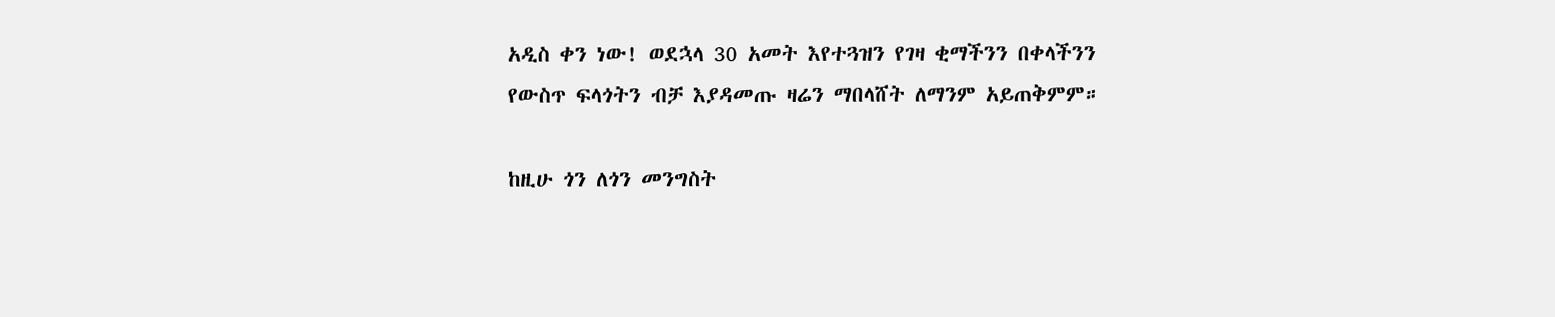አዲስ ቀን ነው! ወደኋላ 30 አመት እየተጓዝን የገዛ ቂማችንን በቀላችንን የውስጥ ፍላጎትን ብቻ እያዳመጡ ዛሬን ማበላሸት ለማንም አይጠቅምም።

ከዚሁ ጎን ለጎን መንግስት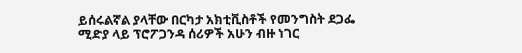ይሰሩልኛል ያላቸው በርካታ አክቲቪስቶች የመንግስት ደጋፌ ሚድያ ላይ ፕሮፖጋንዳ ሰሪዎች አሁን ብዙ ነገር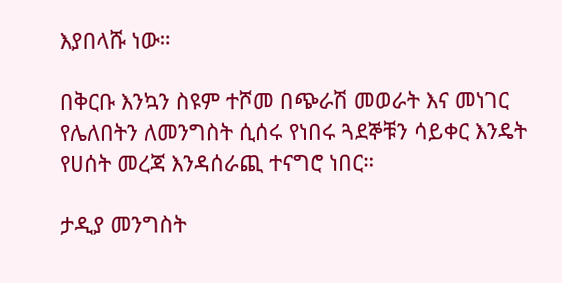እያበላሹ ነው።

በቅርቡ እንኳን ስዩም ተሾመ በጭራሽ መወራት እና መነገር የሌለበትን ለመንግስት ሲሰሩ የነበሩ ጓደኞቹን ሳይቀር እንዴት የሀሰት መረጃ እንዳሰራጪ ተናግሮ ነበር።

ታዲያ መንግስት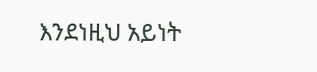እንደነዚህ አይነት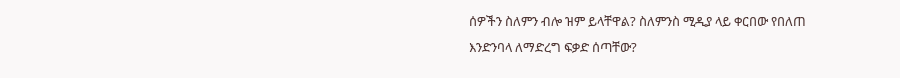ሰዎችን ስለምን ብሎ ዝም ይላቸዋል? ስለምንስ ሚዲያ ላይ ቀርበው የበለጠ እንድንባላ ለማድረግ ፍቃድ ሰጣቸው?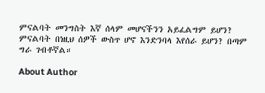ምናልባት መንግስት እኛ ሰላም መሆናችንን አይፈልግም ይሆን? ምናልባት በነዚህ ሰዎች ውስጥ ሆኖ እንድንባላ እየሰራ ይሆን? በጣም ግራ ገብቶኛል።

About Author